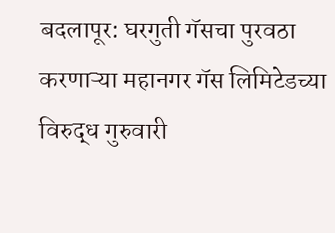बदलापूर: घरगुती गॅसचा पुरवठा करणाऱ्या महानगर गॅस लिमिटेडच्या विरुद्ध गुरुवारी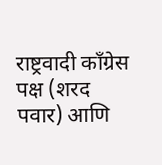राष्ट्रवादी काँग्रेस पक्ष (शरद पवार) आणि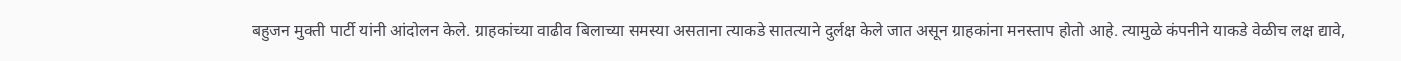बहुजन मुक्ती पार्टी यांनी आंदोलन केले. ग्राहकांच्या वाढीव बिलाच्या समस्या असताना त्याकडे सातत्याने दुर्लक्ष केले जात असून ग्राहकांना मनस्ताप होतो आहे. त्यामुळे कंपनीने याकडे वेळीच लक्ष द्यावे,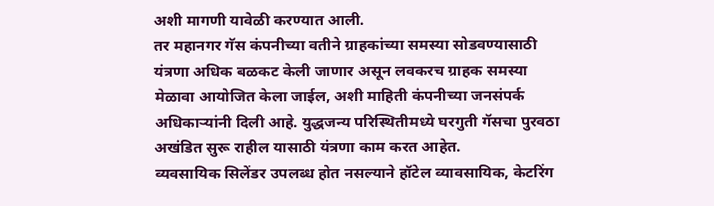अशी मागणी यावेळी करण्यात आली.
तर महानगर गॅस कंपनीच्या वतीने ग्राहकांच्या समस्या सोडवण्यासाठी यंत्रणा अधिक बळकट केली जाणार असून लवकरच ग्राहक समस्या मेळावा आयोजित केला जाईल, अशी माहिती कंपनीच्या जनसंपर्क अधिकाऱ्यांनी दिली आहे. युद्धजन्य परिस्थितीमध्ये घरगुती गॅसचा पुरवठा अखंडित सुरू राहील यासाठी यंत्रणा काम करत आहेत.
व्यवसायिक सिलेंडर उपलब्ध होत नसल्याने हॉटेल व्यावसायिक, केटरिंग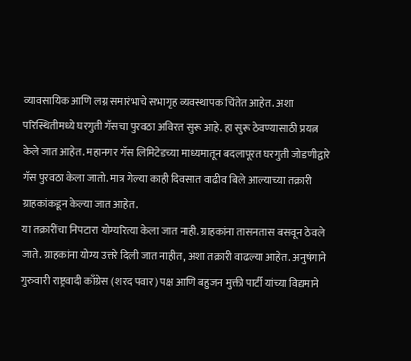व्यावसायिक आणि लग्न समारंभाचे सभागृह व्यवस्थापक चिंतेत आहेत. अशा परिस्थितीमध्ये घरगुती गॅसचा पुरवठा अविरत सुरू आहे. हा सुरू ठेवण्यासाठी प्रयत्न केले जात आहेत. महानगर गॅस लिमिटेडच्या माध्यमातून बदलापूरत घरगुती जोडणीद्वारे गॅस पुरवठा केला जातो. मात्र गेल्या काही दिवसात वाढीव बिले आल्याच्या तक्रारी ग्राहकांकडून केल्या जात आहेत.
या तक्रारींचा निपटारा योग्यरित्या केला जात नाही. ग्राहकांना तासनतास बसवून ठेवले जाते. ग्राहकांना योग्य उत्तरे दिली जात नाहीत, अशा तक्रारी वाढल्या आहेत. अनुषंगाने गुरुवारी राष्ट्रवादी काँग्रेस (शरद पवार) पक्ष आणि बहुजन मुक्ती पार्टी यांच्या विद्यमाने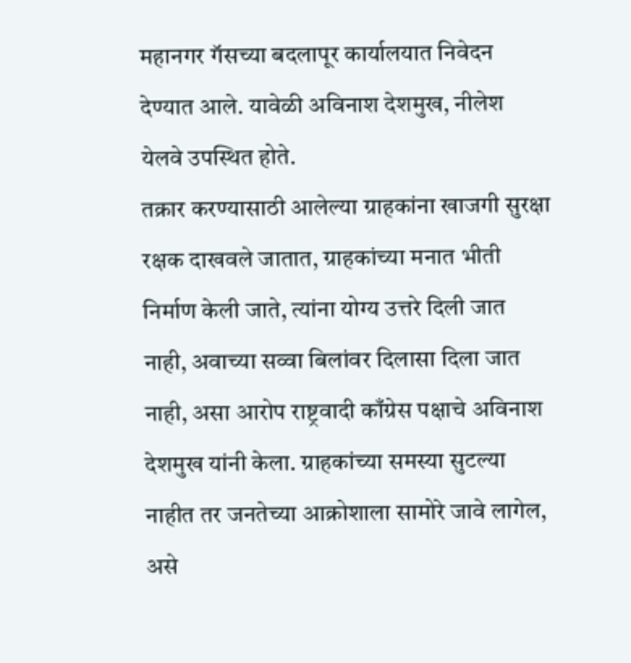महानगर गॅसच्या बदलापूर कार्यालयात निवेदन देण्यात आले. यावेळी अविनाश देशमुख, नीलेश येलवे उपस्थित होते.
तक्रार करण्यासाठी आलेल्या ग्राहकांना खाजगी सुरक्षा रक्षक दाखवले जातात, ग्राहकांच्या मनात भीती निर्माण केली जाते, त्यांना योग्य उत्तरे दिली जात नाही, अवाच्या सव्वा बिलांवर दिलासा दिला जात नाही, असा आरोप राष्ट्रवादी काँग्रेस पक्षाचे अविनाश देशमुख यांनी केला. ग्राहकांच्या समस्या सुटल्या नाहीत तर जनतेच्या आक्रोशाला सामोरे जावे लागेल, असे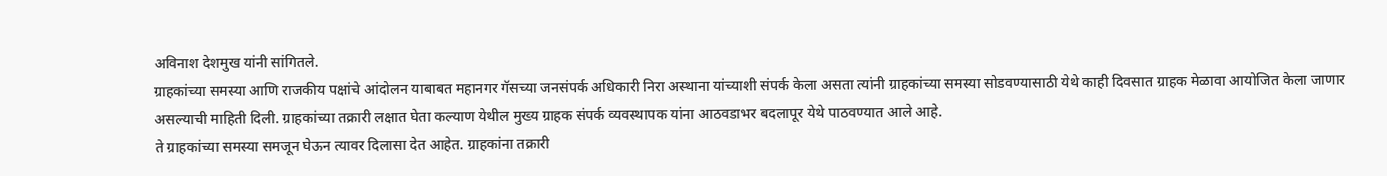अविनाश देशमुख यांनी सांगितले.
ग्राहकांच्या समस्या आणि राजकीय पक्षांचे आंदोलन याबाबत महानगर गॅसच्या जनसंपर्क अधिकारी निरा अस्थाना यांच्याशी संपर्क केला असता त्यांनी ग्राहकांच्या समस्या सोडवण्यासाठी येथे काही दिवसात ग्राहक मेळावा आयोजित केला जाणार असल्याची माहिती दिली. ग्राहकांच्या तक्रारी लक्षात घेता कल्याण येथील मुख्य ग्राहक संपर्क व्यवस्थापक यांना आठवडाभर बदलापूर येथे पाठवण्यात आले आहे.
ते ग्राहकांच्या समस्या समजून घेऊन त्यावर दिलासा देत आहेत. ग्राहकांना तक्रारी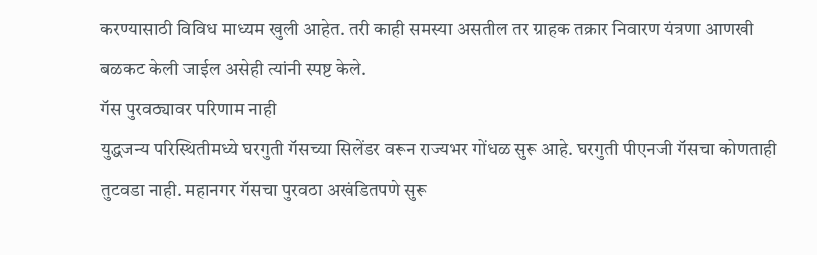करण्यासाठी विविध माध्यम खुली आहेत. तरी काही समस्या असतील तर ग्राहक तक्रार निवारण यंत्रणा आणखी बळकट केली जाईल असेही त्यांनी स्पष्ट केले.
गॅस पुरवठ्यावर परिणाम नाही
युद्धजन्य परिस्थितीमध्ये घरगुती गॅसच्या सिलेंडर वरून राज्यभर गोंधळ सुरू आहे. घरगुती पीएनजी गॅसचा कोणताही तुटवडा नाही. महानगर गॅसचा पुरवठा अखंडितपणे सुरू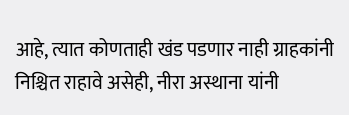आहे, त्यात कोणताही खंड पडणार नाही ग्राहकांनी निश्चित राहावे असेही, नीरा अस्थाना यांनी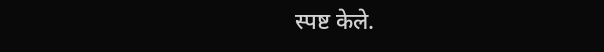स्पष्ट केले.